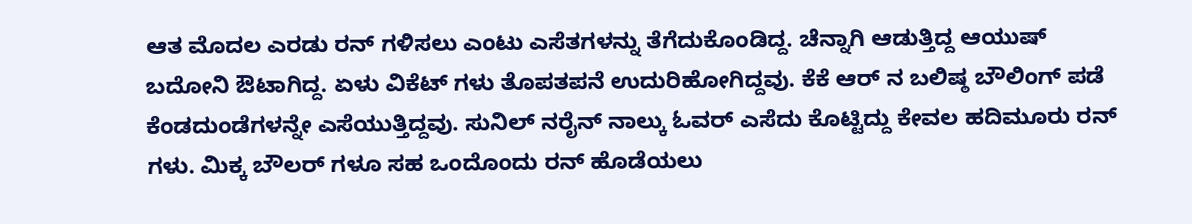ಆತ ಮೊದಲ ಎರಡು ರನ್ ಗಳಿಸಲು ಎಂಟು ಎಸೆತಗಳನ್ನು ತೆಗೆದುಕೊಂಡಿದ್ದ. ಚೆನ್ನಾಗಿ ಆಡುತ್ತಿದ್ದ ಆಯುಷ್ ಬದೋನಿ ಔಟಾಗಿದ್ದ. ಏಳು ವಿಕೆಟ್ ಗಳು ತೊಪತಪನೆ ಉದುರಿಹೋಗಿದ್ದವು. ಕೆಕೆ ಆರ್ ನ ಬಲಿಷ್ಠ ಬೌಲಿಂಗ್ ಪಡೆ ಕೆಂಡದುಂಡೆಗಳನ್ನೇ ಎಸೆಯುತ್ತಿದ್ದವು. ಸುನಿಲ್ ನರೈನ್ ನಾಲ್ಕು ಓವರ್ ಎಸೆದು ಕೊಟ್ಟಿದ್ದು ಕೇವಲ ಹದಿಮೂರು ರನ್ ಗಳು. ಮಿಕ್ಕ ಬೌಲರ್ ಗಳೂ ಸಹ ಒಂದೊಂದು ರನ್ ಹೊಡೆಯಲು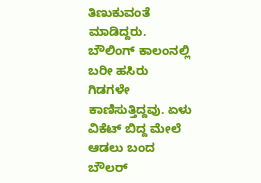ತಿಣುಕುವಂತೆ ಮಾಡಿದ್ದರು. ಬೌಲಿಂಗ್ ಕಾಲಂನಲ್ಲಿ ಬರೀ ಹಸಿರು ಗಿಡಗಳೇ ಕಾಣಿಸುತ್ತಿದ್ದವು. ಏಳು ವಿಕೆಟ್ ಬಿದ್ದ ಮೇಲೆ ಆಡಲು ಬಂದ ಬೌಲರ್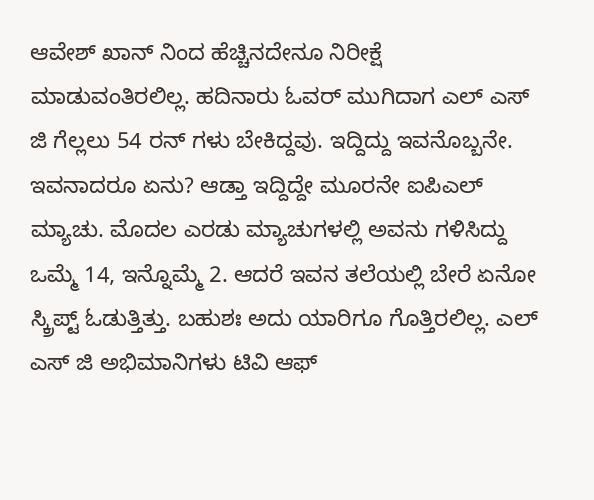ಆವೇಶ್ ಖಾನ್ ನಿಂದ ಹೆಚ್ಚಿನದೇನೂ ನಿರೀಕ್ಷೆ ಮಾಡುವಂತಿರಲಿಲ್ಲ. ಹದಿನಾರು ಓವರ್ ಮುಗಿದಾಗ ಎಲ್ ಎಸ್ ಜಿ ಗೆಲ್ಲಲು 54 ರನ್ ಗಳು ಬೇಕಿದ್ದವು. ಇದ್ದಿದ್ದು ಇವನೊಬ್ಬನೇ. ಇವನಾದರೂ ಏನು? ಆಡ್ತಾ ಇದ್ದಿದ್ದೇ ಮೂರನೇ ಐಪಿಎಲ್ ಮ್ಯಾಚು. ಮೊದಲ ಎರಡು ಮ್ಯಾಚುಗಳಲ್ಲಿ ಅವನು ಗಳಿಸಿದ್ದು ಒಮ್ಮೆ 14, ಇನ್ನೊಮ್ಮೆ 2. ಆದರೆ ಇವನ ತಲೆಯಲ್ಲಿ ಬೇರೆ ಏನೋ ಸ್ಕ್ರಿಪ್ಟ್ ಓಡುತ್ತಿತ್ತು. ಬಹುಶಃ ಅದು ಯಾರಿಗೂ ಗೊತ್ತಿರಲಿಲ್ಲ. ಎಲ್ ಎಸ್ ಜಿ ಅಭಿಮಾನಿಗಳು ಟಿವಿ ಆಫ್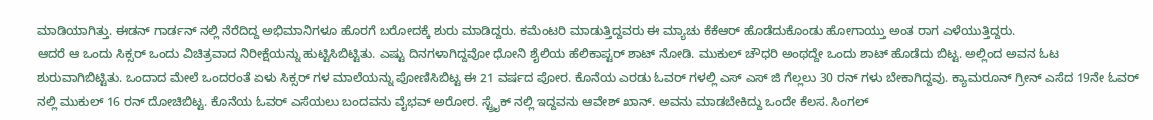ಮಾಡಿಯಾಗಿತ್ತು. ಈಡನ್ ಗಾರ್ಡನ್ ನಲ್ಲಿ ನೆರೆದಿದ್ದ ಅಭಿಮಾನಿಗಳೂ ಹೊರಗೆ ಬರೋದಕ್ಕೆ ಶುರು ಮಾಡಿದ್ದರು. ಕಮೆಂಟರಿ ಮಾಡುತ್ತಿದ್ದವರು ಈ ಮ್ಯಾಚು ಕೆಕೆಆರ್ ಹೊಡೆದುಕೊಂಡು ಹೋಗಾಯ್ತು ಅಂತ ರಾಗ ಎಳೆಯುತ್ತಿದ್ದರು.
ಆದರೆ ಆ ಒಂದು ಸಿಕ್ಸರ್ ಒಂದು ವಿಚಿತ್ರವಾದ ನಿರೀಕ್ಷೆಯನ್ನು ಹುಟ್ಟಿಸಿಬಿಟ್ಟಿತು. ಎಷ್ಟು ದಿನಗಳಾಗಿದ್ದವೋ ಧೋನಿ ಶೈಲಿಯ ಹೆಲಿಕಾಪ್ಟರ್ ಶಾಟ್ ನೋಡಿ. ಮುಕುಲ್ ಚೌಧರಿ ಅಂಥದ್ದೇ ಒಂದು ಶಾಟ್ ಹೊಡೆದು ಬಿಟ್ಟ. ಅಲ್ಲಿಂದ ಅವನ ಓಟ ಶುರುವಾಗಿಬಿಟ್ಟಿತು. ಒಂದಾದ ಮೇಲೆ ಒಂದರಂತೆ ಏಳು ಸಿಕ್ಸರ್ ಗಳ ಮಾಲೆಯನ್ನು ಪೋಣಿಸಿಬಿಟ್ಟ ಈ 21 ವರ್ಷದ ಪೋರ. ಕೊನೆಯ ಎರಡು ಓವರ್ ಗಳಲ್ಲಿ ಎಸ್ ಎಸ್ ಜಿ ಗೆಲ್ಲಲು 30 ರನ್ ಗಳು ಬೇಕಾಗಿದ್ದವು. ಕ್ಯಾಮರೂನ್ ಗ್ರೀನ್ ಎಸೆದ 19ನೇ ಓವರ್ ನಲ್ಲಿ ಮುಕುಲ್ 16 ರನ್ ದೋಚಿಬಿಟ್ಟ. ಕೊನೆಯ ಓವರ್ ಎಸೆಯಲು ಬಂದವನು ವೈಭವ್ ಅರೋರ. ಸ್ಟ್ರೈಕ್ ನಲ್ಲಿ ಇದ್ದವನು ಆವೇಶ್ ಖಾನ್. ಅವನು ಮಾಡಬೇಕಿದ್ದು ಒಂದೇ ಕೆಲಸ. ಸಿಂಗಲ್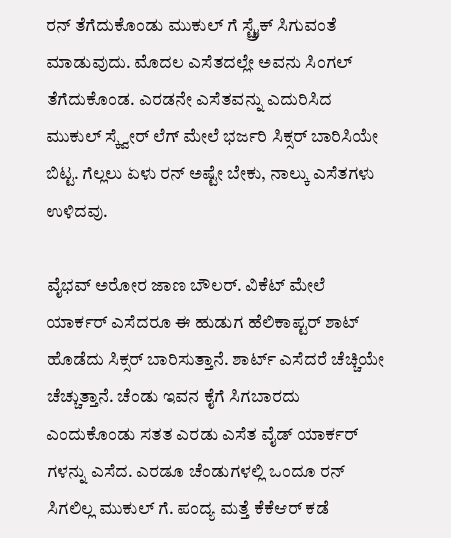ರನ್ ತೆಗೆದುಕೊಂಡು ಮುಕುಲ್ ಗೆ ಸ್ಟ್ರೈಕ್ ಸಿಗುವಂತೆ ಮಾಡುವುದು. ಮೊದಲ ಎಸೆತದಲ್ಲೇ ಅವನು ಸಿಂಗಲ್ ತೆಗೆದುಕೊಂಡ. ಎರಡನೇ ಎಸೆತವನ್ನು ಎದುರಿಸಿದ ಮುಕುಲ್ ಸ್ಕ್ವೇರ್ ಲೆಗ್ ಮೇಲೆ ಭರ್ಜರಿ ಸಿಕ್ಸರ್ ಬಾರಿಸಿಯೇ ಬಿಟ್ಟ. ಗೆಲ್ಲಲು ಏಳು ರನ್ ಅಷ್ಟೇ ಬೇಕು, ನಾಲ್ಕು ಎಸೆತಗಳು ಉಳಿದವು.

ವೈಭವ್ ಅರೋರ ಜಾಣ ಬೌಲರ್. ವಿಕೆಟ್ ಮೇಲೆ ಯಾರ್ಕರ್ ಎಸೆದರೂ ಈ ಹುಡುಗ ಹೆಲಿಕಾಪ್ಟರ್ ಶಾಟ್ ಹೊಡೆದು ಸಿಕ್ಸರ್ ಬಾರಿಸುತ್ತಾನೆ. ಶಾರ್ಟ್ ಎಸೆದರೆ ಚೆಚ್ಚಿಯೇ ಚೆಚ್ಚುತ್ತಾನೆ. ಚೆಂಡು ಇವನ ಕೈಗೆ ಸಿಗಬಾರದು ಎಂದುಕೊಂಡು ಸತತ ಎರಡು ಎಸೆತ ವೈಡ್ ಯಾರ್ಕರ್ ಗಳನ್ನು ಎಸೆದ. ಎರಡೂ ಚೆಂಡುಗಳಲ್ಲಿ ಒಂದೂ ರನ್ ಸಿಗಲಿಲ್ಲ ಮುಕುಲ್ ಗೆ. ಪಂದ್ಯ ಮತ್ತೆ ಕೆಕೆಆರ್ ಕಡೆ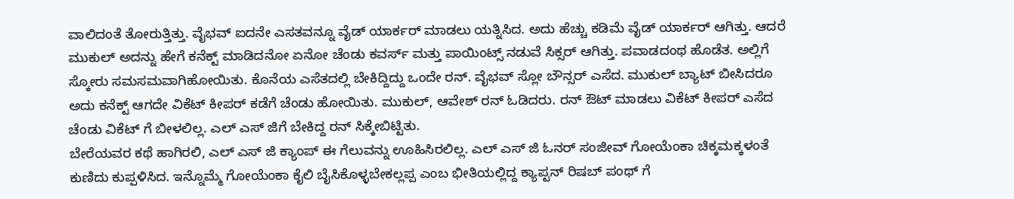ವಾಲಿದಂತೆ ತೋರುತ್ತಿತ್ತು. ವೈಭವ್ ಐದನೇ ಎಸತವನ್ನೂ ವೈಡ್ ಯಾರ್ಕರ್ ಮಾಡಲು ಯತ್ನಿಸಿದ. ಅದು ಹೆಚ್ಚು ಕಡಿಮೆ ವೈಡ್ ಯಾರ್ಕರ್ ಆಗಿತ್ತು. ಆದರೆ ಮುಕುಲ್ ಅದನ್ನು ಹೇಗೆ ಕನೆಕ್ಟ್ ಮಾಡಿದನೋ ಏನೋ ಚೆಂಡು ಕವರ್ಸ್ ಮತ್ತು ಪಾಯಿಂಟ್ಸ್ ನಡುವೆ ಸಿಕ್ಸರ್ ಆಗಿತ್ತು. ಪವಾಡದಂಥ ಹೊಡೆತ. ಅಲ್ಲಿಗೆ ಸ್ಕೋರು ಸಮಸಮವಾಗಿಹೋಯಿತು. ಕೊನೆಯ ಎಸೆತದಲ್ಲಿ ಬೇಕಿದ್ದಿದ್ದು ಒಂದೇ ರನ್. ವೈಭವ್ ಸ್ಲೋ ಬೌನ್ಸರ್ ಎಸೆದ. ಮುಕುಲ್ ಬ್ಯಾಟ್ ಬೀಸಿದರೂ ಅದು ಕನೆಕ್ಟ್ ಆಗದೇ ವಿಕೆಟ್ ಕೀಪರ್ ಕಡೆಗೆ ಚೆಂಡು ಹೋಯಿತು. ಮುಕುಲ್, ಆವೇಶ್ ರನ್ ಓಡಿದರು. ರನ್ ಔಟ್ ಮಾಡಲು ವಿಕೆಟ್ ಕೀಪರ್ ಎಸೆದ ಚೆಂಡು ವಿಕೆಟ್ ಗೆ ಬೀಳಲಿಲ್ಲ. ಎಲ್ ಎಸ್ ಜಿಗೆ ಬೇಕಿದ್ದ ರನ್ ಸಿಕ್ಕೇಬಿಟ್ಟಿತು.
ಬೇರೆಯವರ ಕಥೆ ಹಾಗಿರಲಿ, ಎಲ್ ಎಸ್ ಜಿ ಕ್ಯಾಂಪ್ ಈ ಗೆಲುವನ್ನು ಊಹಿಸಿರಲಿಲ್ಲ. ಎಲ್ ಎಸ್ ಜಿ ಓನರ್ ಸಂಜೀವ್ ಗೋಯೆಂಕಾ ಚಿಕ್ಕಮಕ್ಕಳಂತೆ ಕುಣಿದು ಕುಪ್ಪಳಿಸಿದ. ಇನ್ನೊಮ್ಮೆ ಗೋಯೆಂಕಾ ಕೈಲಿ ಬೈಸಿಕೊಳ್ಳಬೇಕಲ್ಲಪ್ಪ ಎಂಬ ಭೀತಿಯಲ್ಲಿದ್ದ ಕ್ಯಾಪ್ಟನ್ ರಿಷಬ್ ಪಂಥ್ ಗೆ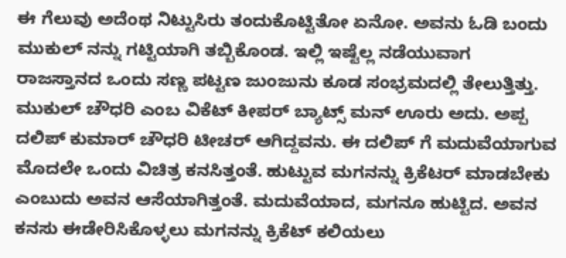ಈ ಗೆಲುವು ಅದೆಂಥ ನಿಟ್ಟುಸಿರು ತಂದುಕೊಟ್ಟಿತೋ ಏನೋ. ಅವನು ಓಡಿ ಬಂದು ಮುಕುಲ್ ನನ್ನು ಗಟ್ಟಿಯಾಗಿ ತಬ್ಬಿಕೊಂಡ. ಇಲ್ಲಿ ಇಷ್ಟೆಲ್ಲ ನಡೆಯುವಾಗ ರಾಜಸ್ತಾನದ ಒಂದು ಸಣ್ಣ ಪಟ್ಟಣ ಜುಂಜುನು ಕೂಡ ಸಂಭ್ರಮದಲ್ಲಿ ತೇಲುತ್ತಿತ್ತು. ಮುಕುಲ್ ಚೌಧರಿ ಎಂಬ ವಿಕೆಟ್ ಕೀಪರ್ ಬ್ಯಾಟ್ಸ್ ಮನ್ ಊರು ಅದು. ಅಪ್ಪ ದಲಿಪ್ ಕುಮಾರ್ ಚೌಧರಿ ಟೀಚರ್ ಆಗಿದ್ದವನು. ಈ ದಲಿಪ್ ಗೆ ಮದುವೆಯಾಗುವ ಮೊದಲೇ ಒಂದು ವಿಚಿತ್ರ ಕನಸಿತ್ತಂತೆ. ಹುಟ್ಟುವ ಮಗನನ್ನು ಕ್ರಿಕೆಟರ್ ಮಾಡಬೇಕು ಎಂಬುದು ಅವನ ಆಸೆಯಾಗಿತ್ತಂತೆ. ಮದುವೆಯಾದ, ಮಗನೂ ಹುಟ್ಟಿದ. ಅವನ ಕನಸು ಈಡೇರಿಸಿಕೊಳ್ಳಲು ಮಗನನ್ನು ಕ್ರಿಕೆಟ್ ಕಲಿಯಲು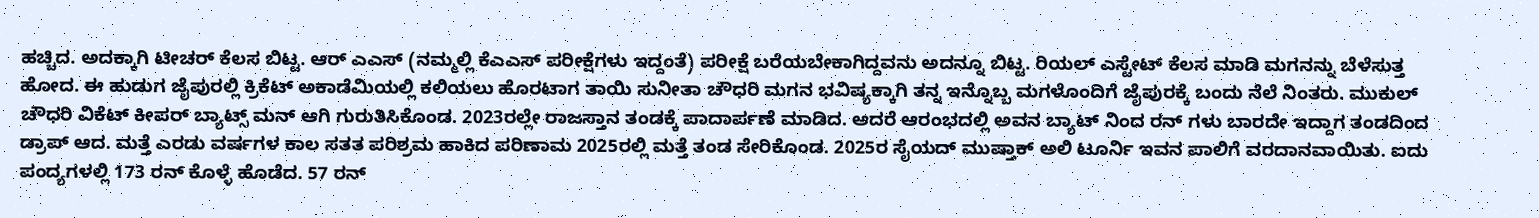ಹಚ್ಚಿದ. ಅದಕ್ಕಾಗಿ ಟೀಚರ್ ಕೆಲಸ ಬಿಟ್ಟ. ಆರ್ ಎಎಸ್ (ನಮ್ಮಲ್ಲಿ ಕೆಎಎಸ್ ಪರೀಕ್ಷೆಗಳು ಇದ್ದಂತೆ) ಪರೀಕ್ಷೆ ಬರೆಯಬೇಕಾಗಿದ್ದವನು ಅದನ್ನೂ ಬಿಟ್ಟ. ರಿಯಲ್ ಎಸ್ಟೇಟ್ ಕೆಲಸ ಮಾಡಿ ಮಗನನ್ನು ಬೆಳೆಸುತ್ತ ಹೋದ. ಈ ಹುಡುಗ ಜೈಪುರಲ್ಲಿ ಕ್ರಿಕೆಟ್ ಅಕಾಡೆಮಿಯಲ್ಲಿ ಕಲಿಯಲು ಹೊರಟಾಗ ತಾಯಿ ಸುನೀತಾ ಚೌಧರಿ ಮಗನ ಭವಿಷ್ಯಕ್ಕಾಗಿ ತನ್ನ ಇನ್ನೊಬ್ಬ ಮಗಳೊಂದಿಗೆ ಜೈಪುರಕ್ಕೆ ಬಂದು ನೆಲೆ ನಿಂತರು. ಮುಕುಲ್ ಚೌಧರಿ ವಿಕೆಟ್ ಕೀಪರ್ ಬ್ಯಾಟ್ಸ್ ಮನ್ ಆಗಿ ಗುರುತಿಸಿಕೊಂಡ. 2023ರಲ್ಲೇ ರಾಜಸ್ತಾನ ತಂಡಕ್ಕೆ ಪಾದಾರ್ಪಣೆ ಮಾಡಿದ. ಆದರೆ ಆರಂಭದಲ್ಲಿ ಅವನ ಬ್ಯಾಟ್ ನಿಂದ ರನ್ ಗಳು ಬಾರದೇ ಇದ್ದಾಗ ತಂಡದಿಂದ ಡ್ರಾಪ್ ಆದ. ಮತ್ತೆ ಎರಡು ವರ್ಷಗಳ ಕಾಲ ಸತತ ಪರಿಶ್ರಮ ಹಾಕಿದ ಪರಿಣಾಮ 2025ರಲ್ಲಿ ಮತ್ತೆ ತಂಡ ಸೇರಿಕೊಂಡ. 2025ರ ಸೈಯದ್ ಮುಷ್ತಾಕ್ ಅಲಿ ಟೂರ್ನಿ ಇವನ ಪಾಲಿಗೆ ವರದಾನವಾಯಿತು. ಐದು ಪಂದ್ಯಗಳಲ್ಲಿ 173 ರನ್ ಕೊಳ್ಳೆ ಹೊಡೆದ. 57 ರನ್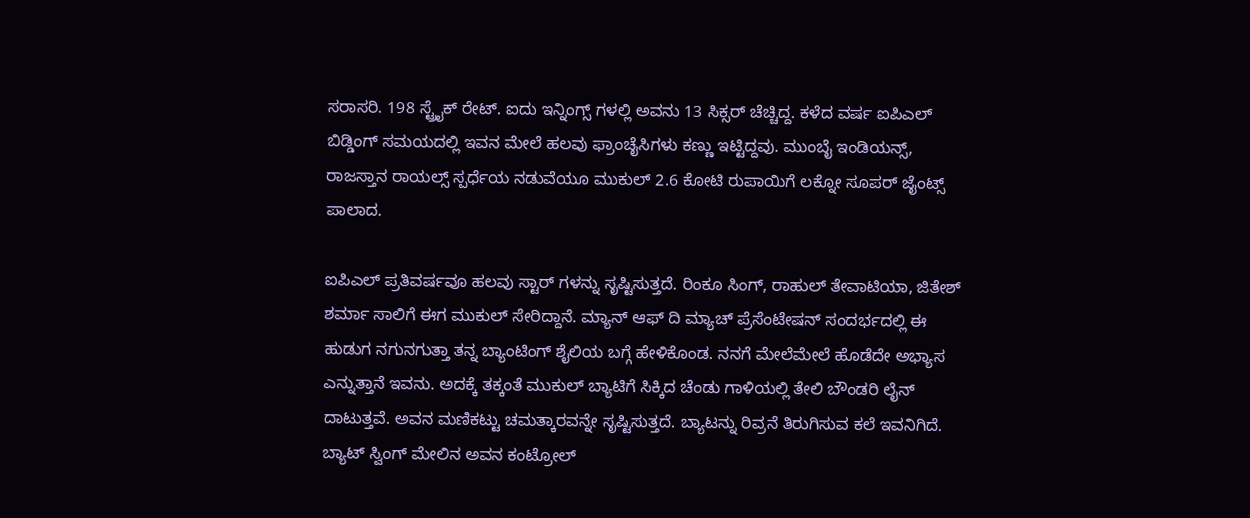ಸರಾಸರಿ. 198 ಸ್ಟ್ರೈಕ್ ರೇಟ್. ಐದು ಇನ್ನಿಂಗ್ಸ್ ಗಳಲ್ಲಿ ಅವನು 13 ಸಿಕ್ಸರ್ ಚೆಚ್ಚಿದ್ದ. ಕಳೆದ ವರ್ಷ ಐಪಿಎಲ್ ಬಿಡ್ಡಿಂಗ್ ಸಮಯದಲ್ಲಿ ಇವನ ಮೇಲೆ ಹಲವು ಫ್ರಾಂಚೈಸಿಗಳು ಕಣ್ಣು ಇಟ್ಟಿದ್ದವು. ಮುಂಬೈ ಇಂಡಿಯನ್ಸ್, ರಾಜಸ್ತಾನ ರಾಯಲ್ಸ್ ಸ್ಪರ್ಧೆಯ ನಡುವೆಯೂ ಮುಕುಲ್ 2.6 ಕೋಟಿ ರುಪಾಯಿಗೆ ಲಕ್ನೋ ಸೂಪರ್ ಜೈಂಟ್ಸ್ ಪಾಲಾದ.

ಐಪಿಎಲ್ ಪ್ರತಿವರ್ಷವೂ ಹಲವು ಸ್ಟಾರ್ ಗಳನ್ನು ಸೃಷ್ಟಿಸುತ್ತದೆ. ರಿಂಕೂ ಸಿಂಗ್, ರಾಹುಲ್ ತೇವಾಟಿಯಾ, ಜಿತೇಶ್ ಶರ್ಮಾ ಸಾಲಿಗೆ ಈಗ ಮುಕುಲ್ ಸೇರಿದ್ದಾನೆ. ಮ್ಯಾನ್ ಆಫ್ ದಿ ಮ್ಯಾಚ್ ಪ್ರೆಸೆಂಟೇಷನ್ ಸಂದರ್ಭದಲ್ಲಿ ಈ ಹುಡುಗ ನಗುನಗುತ್ತಾ ತನ್ನ ಬ್ಯಾಂಟಿಂಗ್ ಶೈಲಿಯ ಬಗ್ಗೆ ಹೇಳಿಕೊಂಡ. ನನಗೆ ಮೇಲೆಮೇಲೆ ಹೊಡೆದೇ ಅಭ್ಯಾಸ ಎನ್ನುತ್ತಾನೆ ಇವನು. ಅದಕ್ಕೆ ತಕ್ಕಂತೆ ಮುಕುಲ್ ಬ್ಯಾಟಿಗೆ ಸಿಕ್ಕಿದ ಚೆಂಡು ಗಾಳಿಯಲ್ಲಿ ತೇಲಿ ಬೌಂಡರಿ ಲೈನ್ ದಾಟುತ್ತವೆ. ಅವನ ಮಣಿಕಟ್ಟು ಚಮತ್ಕಾರವನ್ನೇ ಸೃಷ್ಟಿಸುತ್ತದೆ. ಬ್ಯಾಟನ್ನು ರಿವ್ರನೆ ತಿರುಗಿಸುವ ಕಲೆ ಇವನಿಗಿದೆ. ಬ್ಯಾಟ್ ಸ್ವಿಂಗ್ ಮೇಲಿನ ಅವನ ಕಂಟ್ರೋಲ್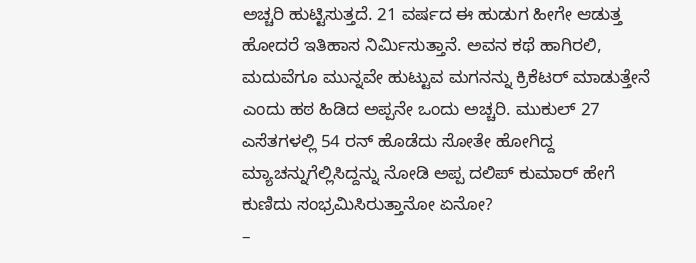ಅಚ್ಚರಿ ಹುಟ್ಟಿಸುತ್ತದೆ. 21 ವರ್ಷದ ಈ ಹುಡುಗ ಹೀಗೇ ಆಡುತ್ತ ಹೋದರೆ ಇತಿಹಾಸ ನಿರ್ಮಿಸುತ್ತಾನೆ. ಅವನ ಕಥೆ ಹಾಗಿರಲಿ, ಮದುವೆಗೂ ಮುನ್ನವೇ ಹುಟ್ಟುವ ಮಗನನ್ನು ಕ್ರಿಕೆಟರ್ ಮಾಡುತ್ತೇನೆ ಎಂದು ಹಠ ಹಿಡಿದ ಅಪ್ಪನೇ ಒಂದು ಅಚ್ಚರಿ. ಮುಕುಲ್ 27 ಎಸೆತಗಳಲ್ಲಿ 54 ರನ್ ಹೊಡೆದು ಸೋತೇ ಹೋಗಿದ್ದ ಮ್ಯಾಚನ್ನುಗೆಲ್ಲಿಸಿದ್ದನ್ನು ನೋಡಿ ಅಪ್ಪ ದಲಿಪ್ ಕುಮಾರ್ ಹೇಗೆ ಕುಣಿದು ಸಂಭ್ರಮಿಸಿರುತ್ತಾನೋ ಏನೋ?
–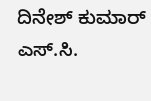ದಿನೇಶ್ ಕುಮಾರ್ ಎಸ್.ಸಿ.